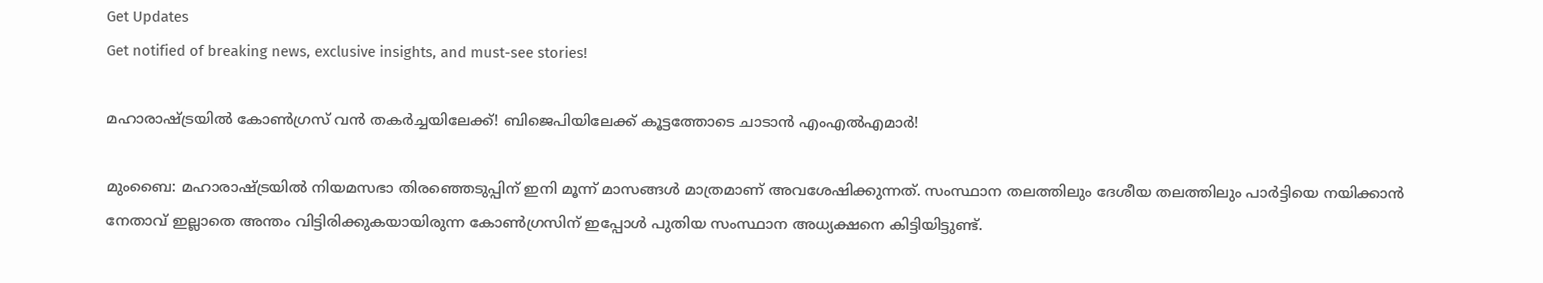Get Updates
Get notified of breaking news, exclusive insights, and must-see stories!

മഹാരാഷ്ട്രയിൽ കോൺഗ്രസ് വൻ തകർച്ചയിലേക്ക്! ബിജെപിയിലേക്ക് കൂട്ടത്തോടെ ചാടാൻ എംഎൽഎമാർ!

മുംബൈ: മഹാരാഷ്ട്രയില്‍ നിയമസഭാ തിരഞ്ഞെടുപ്പിന് ഇനി മൂന്ന് മാസങ്ങള്‍ മാത്രമാണ് അവശേഷിക്കുന്നത്. സംസ്ഥാന തലത്തിലും ദേശീയ തലത്തിലും പാര്‍ട്ടിയെ നയിക്കാന്‍ നേതാവ് ഇല്ലാതെ അന്തം വിട്ടിരിക്കുകയായിരുന്ന കോണ്‍ഗ്രസിന് ഇപ്പോള്‍ പുതിയ സംസ്ഥാന അധ്യക്ഷനെ കിട്ടിയിട്ടുണ്ട്.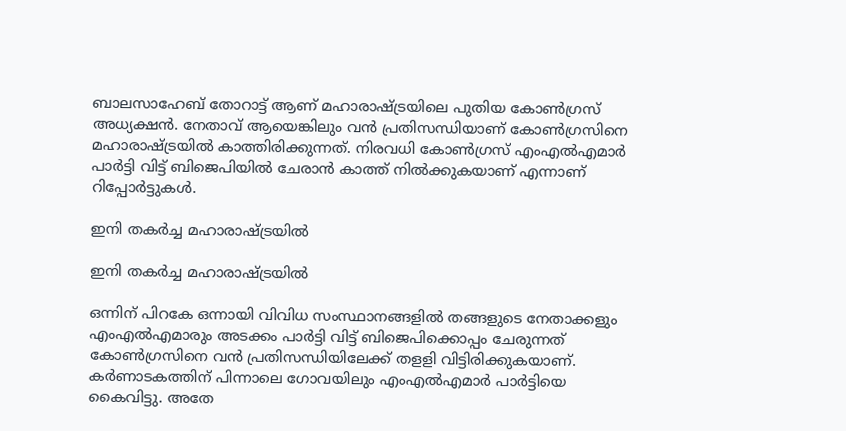ബാലസാഹേബ് തോറാട്ട് ആണ് മഹാരാഷ്ട്രയിലെ പുതിയ കോണ്‍ഗ്രസ് അധ്യക്ഷന്‍. നേതാവ് ആയെങ്കിലും വന്‍ പ്രതിസന്ധിയാണ് കോണ്‍ഗ്രസിനെ മഹാരാഷ്ട്രയില്‍ കാത്തിരിക്കുന്നത്. നിരവധി കോണ്‍ഗ്രസ് എംഎല്‍എമാര്‍ പാര്‍ട്ടി വിട്ട് ബിജെപിയില്‍ ചേരാന്‍ കാത്ത് നില്‍ക്കുകയാണ് എന്നാണ് റിപ്പോര്‍ട്ടുകള്‍.

ഇനി തകർച്ച മഹാരാഷ്ട്രയിൽ

ഇനി തകർച്ച മഹാരാഷ്ട്രയിൽ

ഒന്നിന് പിറകേ ഒന്നായി വിവിധ സംസ്ഥാനങ്ങളില്‍ തങ്ങളുടെ നേതാക്കളും എംഎല്‍എമാരും അടക്കം പാര്‍ട്ടി വിട്ട് ബിജെപിക്കൊപ്പം ചേരുന്നത് കോണ്‍ഗ്രസിനെ വന്‍ പ്രതിസന്ധിയിലേക്ക് തളളി വിട്ടിരിക്കുകയാണ്. കര്‍ണാടകത്തിന് പിന്നാലെ ഗോവയിലും എംഎല്‍എമാര്‍ പാര്‍ട്ടിയെ കൈവിട്ടു. അതേ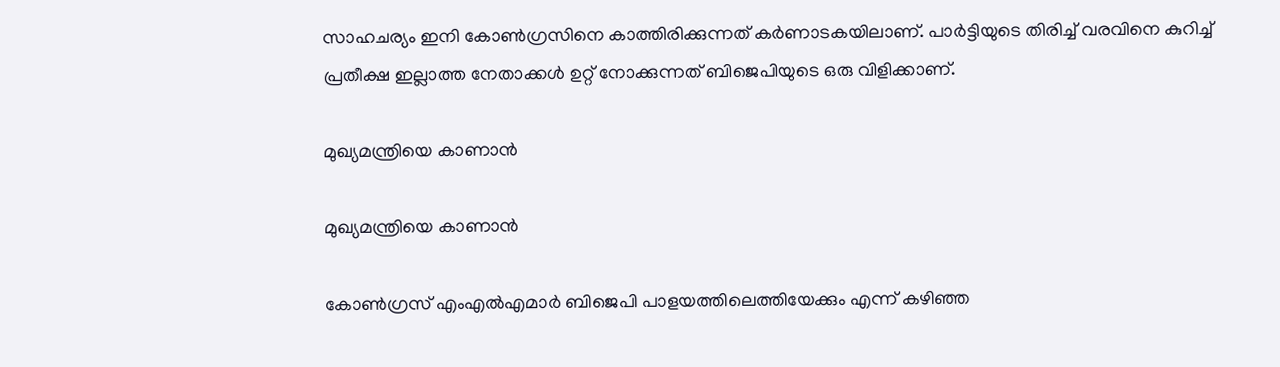സാഹചര്യം ഇനി കോണ്‍ഗ്രസിനെ കാത്തിരിക്കുന്നത് കര്‍ണാടകയിലാണ്. പാര്‍ട്ടിയുടെ തിരിച്ച് വരവിനെ കുറിച്ച് പ്രതീക്ഷ ഇല്ലാത്ത നേതാക്കള്‍ ഉറ്റ് നോക്കുന്നത് ബിജെപിയുടെ ഒരു വിളിക്കാണ്.

മുഖ്യമന്ത്രിയെ കാണാൻ

മുഖ്യമന്ത്രിയെ കാണാൻ

കോണ്‍ഗ്രസ് എംഎല്‍എമാര്‍ ബിജെപി പാളയത്തിലെത്തിയേക്കും എന്ന് കഴിഞ്ഞ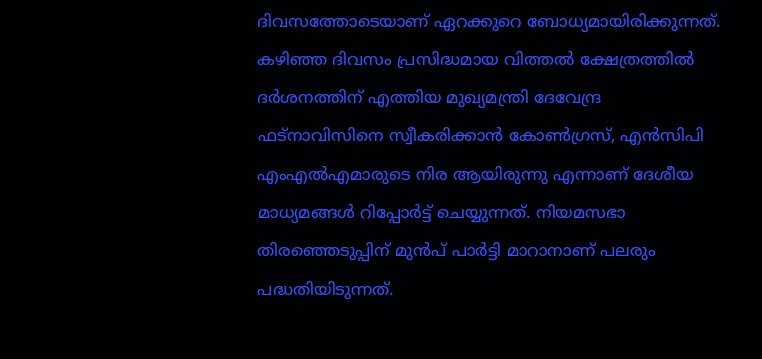ദിവസത്തോടെയാണ് ഏറക്കുറെ ബോധ്യമായിരിക്കുന്നത്. കഴിഞ്ഞ ദിവസം പ്രസിദ്ധമായ വിത്തല്‍ ക്ഷേത്രത്തില്‍ ദര്‍ശനത്തിന് എത്തിയ മുഖ്യമന്ത്രി ദേവേന്ദ്ര ഫട്‌നാവിസിനെ സ്വീകരിക്കാന്‍ കോണ്‍ഗ്രസ്, എന്‍സിപി എംഎല്‍എമാരുടെ നിര ആയിരുന്നു എന്നാണ് ദേശീയ മാധ്യമങ്ങള്‍ റിപ്പോര്‍ട്ട് ചെയ്യുന്നത്. നിയമസഭാ തിരഞ്ഞെടുപ്പിന് മുന്‍പ് പാര്‍ട്ടി മാറാനാണ് പലരും പദ്ധതിയിടുന്നത്.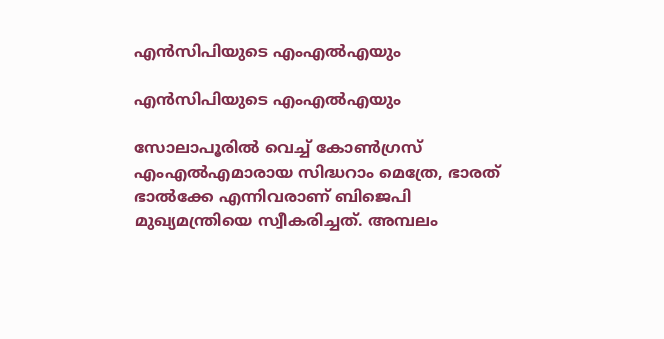എന്‍സിപിയുടെ എംഎല്‍എയും

എന്‍സിപിയുടെ എംഎല്‍എയും

സോലാപൂരില്‍ വെച്ച് കോണ്‍ഗ്രസ് എംഎല്‍എമാരായ സിദ്ധറാം മെത്രേ, ഭാരത് ഭാല്‍ക്കേ എന്നിവരാണ് ബിജെപി മുഖ്യമന്ത്രിയെ സ്വീകരിച്ചത്. അമ്പലം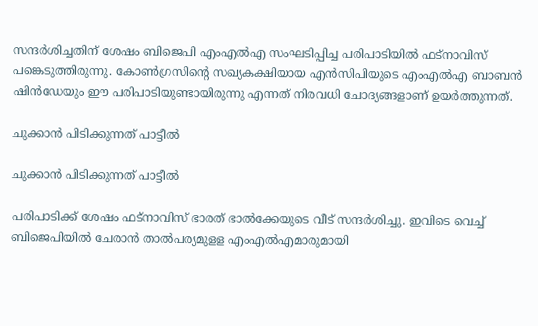സന്ദര്‍ശിച്ചതിന് ശേഷം ബിജെപി എംഎല്‍എ സംഘടിപ്പിച്ച പരിപാടിയില്‍ ഫട്‌നാവിസ് പങ്കെടുത്തിരുന്നു. കോണ്‍ഗ്രസിന്റെ സഖ്യകക്ഷിയായ എന്‍സിപിയുടെ എംഎല്‍എ ബാബന്‍ ഷിന്‍ഡേയും ഈ പരിപാടിയുണ്ടായിരുന്നു എന്നത് നിരവധി ചോദ്യങ്ങളാണ് ഉയര്‍ത്തുന്നത്.

ചുക്കാൻ പിടിക്കുന്നത് പാട്ടീൽ

ചുക്കാൻ പിടിക്കുന്നത് പാട്ടീൽ

പരിപാടിക്ക് ശേഷം ഫട്‌നാവിസ് ഭാരത് ഭാല്‍ക്കേയുടെ വീട് സന്ദര്‍ശിച്ചു. ഇവിടെ വെച്ച് ബിജെപിയില്‍ ചേരാന്‍ താല്‍പര്യമുളള എംഎല്‍എമാരുമായി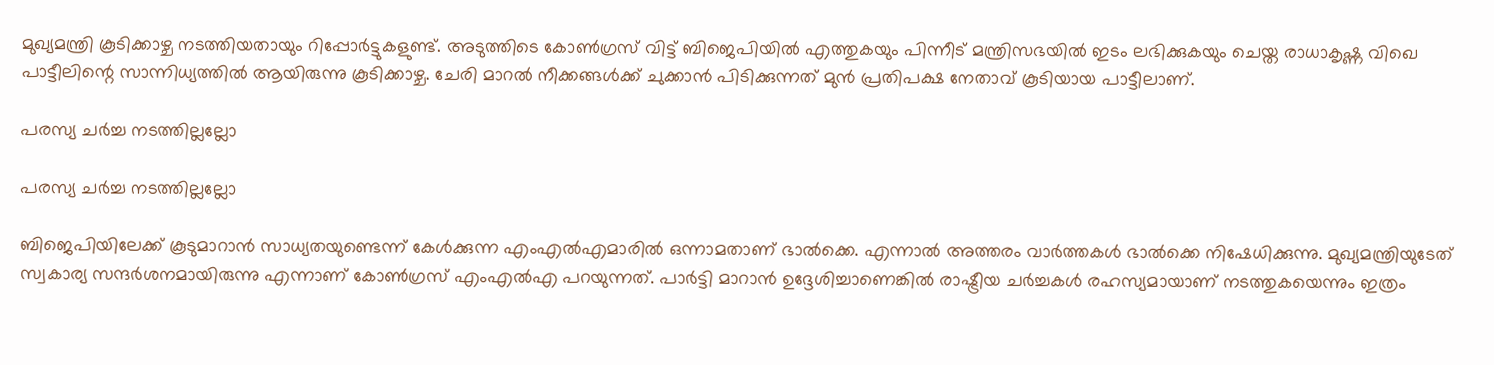മുഖ്യമന്ത്രി കൂടിക്കാഴ്ച നടത്തിയതായും റിപ്പോര്‍ട്ടുകളുണ്ട്. അടുത്തിടെ കോണ്‍ഗ്രസ് വിട്ട് ബിജെപിയില്‍ എത്തുകയും പിന്നീട് മന്ത്രിസഭയില്‍ ഇടം ലഭിക്കുകയും ചെയ്ത രാധാകൃഷ്ണ വിഖെ പാട്ടീലിന്റെ സാന്നിധ്യത്തില്‍ ആയിരുന്നു കൂടിക്കാഴ്ച. ചേരി മാറല്‍ നീക്കങ്ങള്‍ക്ക് ചുക്കാന്‍ പിടിക്കുന്നത് മുന്‍ പ്രതിപക്ഷ നേതാവ് കൂടിയായ പാട്ടീലാണ്.

പരസ്യ ചർച്ച നടത്തില്ലല്ലോ

പരസ്യ ചർച്ച നടത്തില്ലല്ലോ

ബിജെപിയിലേക്ക് കൂടുമാറാന്‍ സാധ്യതയുണ്ടെന്ന് കേള്‍ക്കുന്ന എംഎല്‍എമാരില്‍ ഒന്നാമതാണ് ഭാല്‍ക്കെ. എന്നാല്‍ അത്തരം വാര്‍ത്തകള്‍ ഭാല്‍ക്കെ നിഷേധിക്കുന്നു. മുഖ്യമന്ത്രിയുടേത് സ്വകാര്യ സന്ദര്‍ശനമായിരുന്നു എന്നാണ് കോണ്‍ഗ്രസ് എംഎല്‍എ പറയുന്നത്. പാര്‍ട്ടി മാറാന്‍ ഉദ്ദേശിച്ചാണെങ്കില്‍ രാഷ്ട്രീയ ചര്‍ച്ചകള്‍ രഹസ്യമായാണ് നടത്തുകയെന്നും ഇത്രം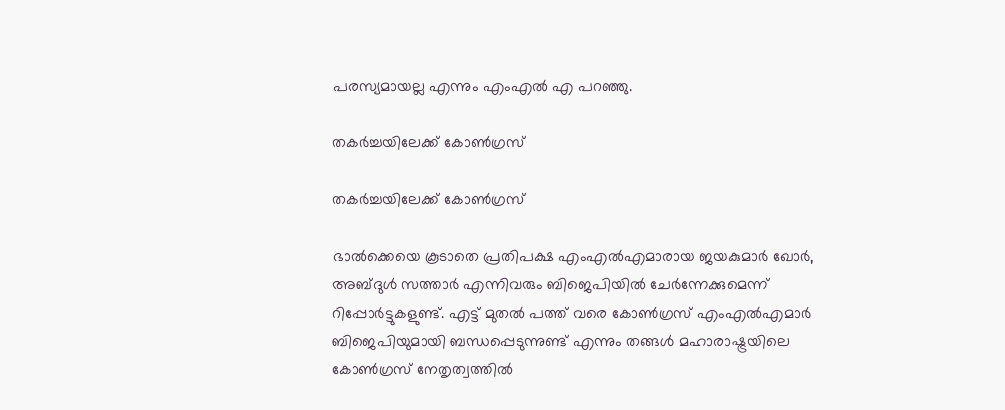പരസ്യമായല്ല എന്നും എംഎല്‍ എ പറഞ്ഞു.

തകർച്ചയിലേക്ക് കോൺഗ്രസ്

തകർച്ചയിലേക്ക് കോൺഗ്രസ്

ഭാല്‍ക്കെയെ കൂടാതെ പ്രതിപക്ഷ എംഎല്‍എമാരായ ജയകുമാര്‍ ഖോര്‍, അബ്ദുള്‍ സത്താര്‍ എന്നിവരും ബിജെപിയില്‍ ചേര്‍ന്നേക്കുമെന്ന് റിപ്പോര്‍ട്ടുകളുണ്ട്. എട്ട് മുതല്‍ പത്ത് വരെ കോണ്‍ഗ്രസ് എംഎല്‍എമാര്‍ ബിജെപിയുമായി ബന്ധപ്പെടുന്നുണ്ട് എന്നും തങ്ങള്‍ മഹാരാഷ്ട്രയിലെ കോണ്‍ഗ്രസ് നേതൃത്വത്തില്‍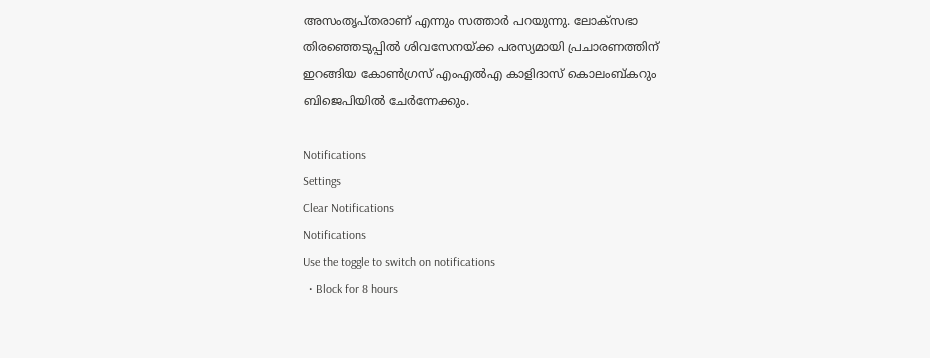അസംതൃപ്തരാണ് എന്നും സത്താര്‍ പറയുന്നു. ലോക്‌സഭാ തിരഞ്ഞെടുപ്പില്‍ ശിവസേനയ്ക്ക പരസ്യമായി പ്രചാരണത്തിന് ഇറങ്ങിയ കോണ്‍ഗ്രസ് എംഎല്‍എ കാളിദാസ് കൊലംബ്കറും ബിജെപിയില്‍ ചേര്‍ന്നേക്കും.

Notifications
Settings
Clear Notifications
Notifications
Use the toggle to switch on notifications
  • Block for 8 hours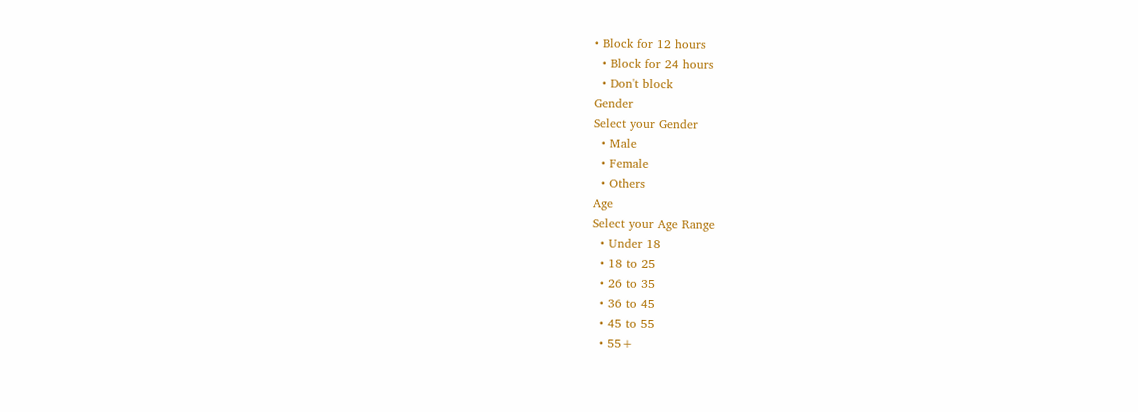• Block for 12 hours
  • Block for 24 hours
  • Don't block
Gender
Select your Gender
  • Male
  • Female
  • Others
Age
Select your Age Range
  • Under 18
  • 18 to 25
  • 26 to 35
  • 36 to 45
  • 45 to 55
  • 55+